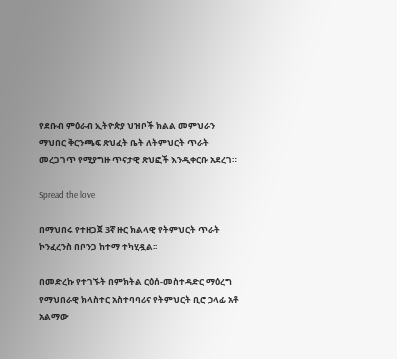የደቡብ ምዕራብ ኢትዮጵያ ህዝቦች ክልል መምህራን ማህበር ቅርንጫፍ ጽህፈት ቤት ለትምህርት ጥራት መረጋገጥ የሚያግዙ ጥናታዊ ጽህፎች እንዲቀርቡ አደረገ።

Spread the love

በማህበሩ የተዘጋጀ 3ኛ ዙር ክልላዊ የትምህርት ጥራት ኮንፈረንስ በቦንጋ ከተማ ተካሂዷል፡፡

በመድረኩ የተገኙት በምክትል ርዕሰ-መስተዳድር ማዕረግ የማህበራዊ ክላስተር አስተባባሪና የትምህርት ቢሮ ኃላፊ አቶ አልማው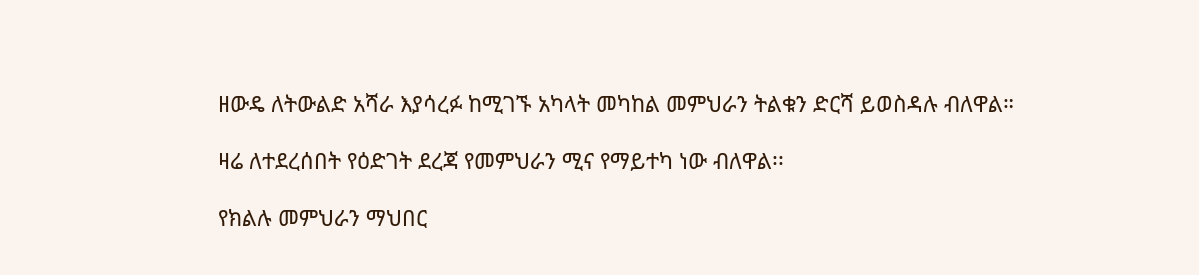ዘውዴ ለትውልድ አሻራ እያሳረፉ ከሚገኙ አካላት መካከል መምህራን ትልቁን ድርሻ ይወስዳሉ ብለዋል።

ዛሬ ለተደረሰበት የዕድገት ደረጃ የመምህራን ሚና የማይተካ ነው ብለዋል፡፡

የክልሉ መምህራን ማህበር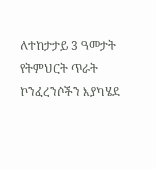ለተከታታይ 3 ዓመታት የትምህርት ጥራት ኮንፈረንሶችን እያካሄደ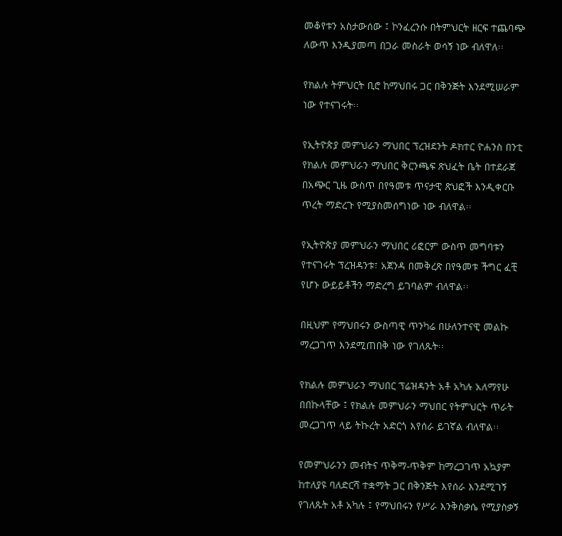መቆየቱን አስታውሰው ፤ ኮንፈረንሱ በትምህርት ዘርፍ ተጨባጭ ለውጥ እንዲያመጣ በጋራ መስራት ወሳኝ ነው ብለዋለ፡፡

የክልሉ ትምህርት ቢሮ ከማህበሩ ጋር በቅንጅት እንደሚሠራም ነው የተናገሩት፡፡

የኢትዮጵያ መምህራን ማህበር ፕረዝደንት ዶክተር ዮሐንስ በንቲ የክልሉ መምህራን ማህበር ቅርንጫፍ ጽህፈት ቤት በተደራጀ በአጭር ጊዜ ውስጥ በየዓመቱ ጥናታዊ ጽህፎች እንዲቀርቡ ጥረት ማድረጉ የሚያስመሰግነው ነው ብለዋል፡፡

የኢትዮጵያ መምህራን ማህበር ሪፎርም ውስጥ መግባቱን የተናገሩት ፕረዝዳንቱ፣ አጀንዳ በመቅረጽ በየዓመቱ ችግር ፈቺ የሆኑ ውይይቶችን ማድረግ ይገባልም ብለዋል፡፡

በዚህም የማህበሩን ውስጣዊ ጥንካሬ በሁለንተናዊ መልኩ ማረጋገጥ እንደሚጠበቅ ነው የገለጹት፡፡

የክልሉ መምህራን ማህበር ፕሬዝዳንት አቶ አካሉ አለማየሁ በበኩላቸው ፤ የክልሉ መምህራን ማህበር የትምህርት ጥራት መረጋገጥ ላይ ትኩረት አድርጎ እየሰራ ይገኛል ብለዋል፡፡

የመምህራንን መብትና ጥቅማ-ጥቅም ከማረጋገጥ አኳያም ከተለያዩ ባለድርሻ ተቋማት ጋር በቅንጅት እየሰራ እንደሚገኝ የገለጹት አቶ አካሉ ፤ የማህበሩን የሥራ እንቅስቃሴ የሚያስቃኝ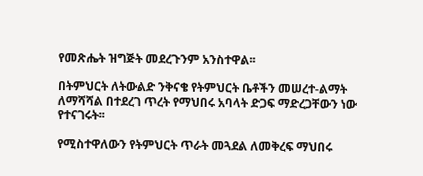የመጽሔት ዝግጅት መደረጉንም አንስተዋል፡፡

በትምህርት ለትውልድ ንቅናቄ የትምህርት ቤቶችን መሠረተ-ልማት ለማሻሻል በተደረገ ጥረት የማህበሩ አባላት ድጋፍ ማድረጋቸውን ነው የተናገሩት፡፡

የሚስተዋለውን የትምህርት ጥራት መጓደል ለመቅረፍ ማህበሩ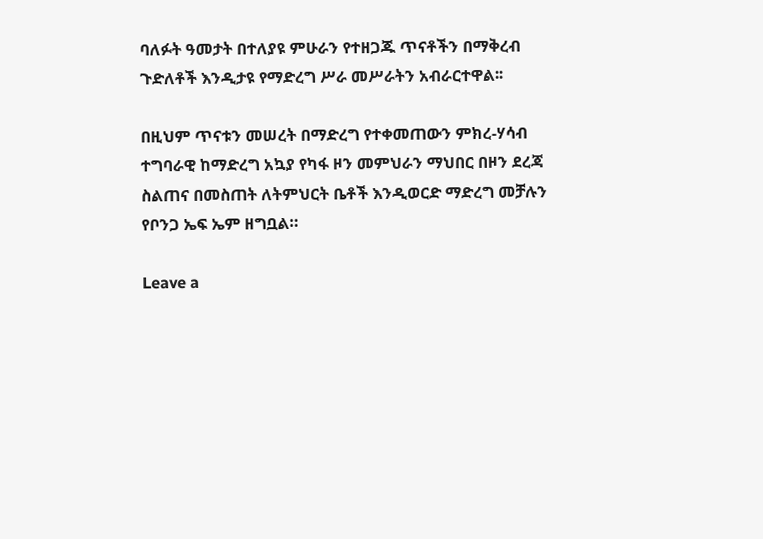ባለፉት ዓመታት በተለያዩ ምሁራን የተዘጋጁ ጥናቶችን በማቅረብ ጉድለቶች እንዲታዩ የማድረግ ሥራ መሥራትን አብራርተዋል፡፡

በዚህም ጥናቱን መሠረት በማድረግ የተቀመጠውን ምክረ-ሃሳብ ተግባራዊ ከማድረግ አኳያ የካፋ ዞን መምህራን ማህበር በዞን ደረጃ ስልጠና በመስጠት ለትምህርት ቤቶች እንዲወርድ ማድረግ መቻሉን የቦንጋ ኤፍ ኤም ዘግቧል።

Leave a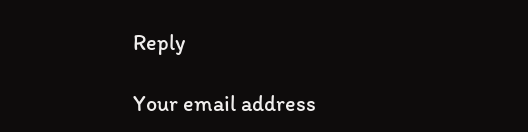Reply

Your email address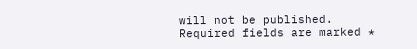will not be published. Required fields are marked *